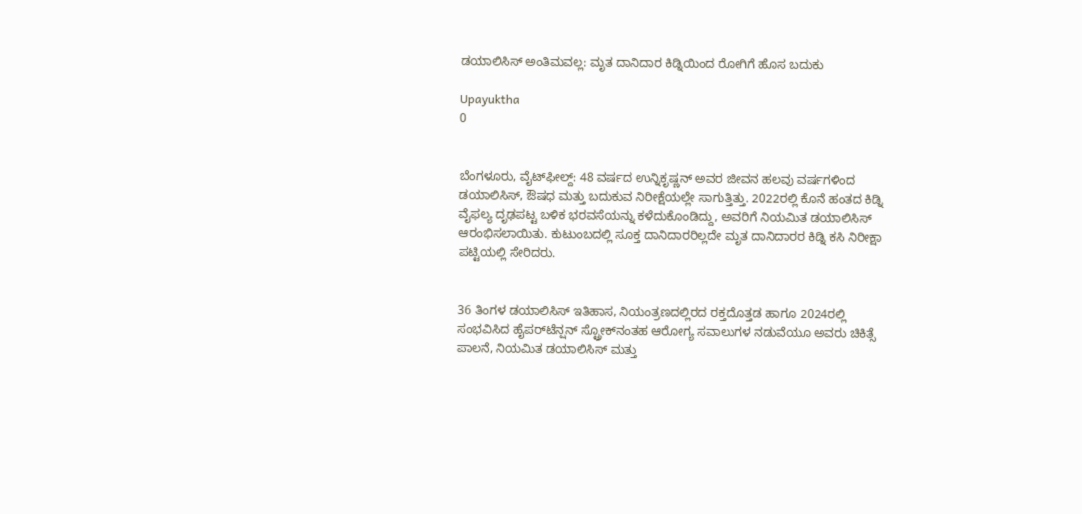ಡಯಾಲಿಸಿಸ್ ಅಂತಿಮವಲ್ಲ: ಮೃತ ದಾನಿದಾರ ಕಿಡ್ನಿಯಿಂದ ರೋಗಿಗೆ ಹೊಸ ಬದುಕು

Upayuktha
0


ಬೆಂಗಳೂರು, ವೈಟ್‌ಫೀಲ್ದ್‌: 48 ವರ್ಷದ ಉನ್ನಿಕೃಷ್ಣನ್ ಅವರ ಜೀವನ ಹಲವು ವರ್ಷಗಳಿಂದ ಡಯಾಲಿಸಿಸ್‌, ಔಷಧ ಮತ್ತು ಬದುಕುವ ನಿರೀಕ್ಷೆಯಲ್ಲೇ ಸಾಗುತ್ತಿತ್ತು. 2022ರಲ್ಲಿ ಕೊನೆ ಹಂತದ ಕಿಡ್ನಿ ವೈಫಲ್ಯ ದೃಢಪಟ್ಟ ಬಳಿಕ ಭರವಸೆಯನ್ನು ಕಳೆದುಕೊಂಡಿದ್ದು, ಅವರಿಗೆ ನಿಯಮಿತ ಡಯಾಲಿಸಿಸ್ ಆರಂಭಿಸಲಾಯಿತು. ಕುಟುಂಬದಲ್ಲಿ ಸೂಕ್ತ ದಾನಿದಾರರಿಲ್ಲದೇ ಮೃತ ದಾನಿದಾರರ ಕಿಡ್ನಿ ಕಸಿ ನಿರೀಕ್ಷಾ ಪಟ್ಟಿಯಲ್ಲಿ ಸೇರಿದರು.


36 ತಿಂಗಳ ಡಯಾಲಿಸಿಸ್ ಇತಿಹಾಸ, ನಿಯಂತ್ರಣದಲ್ಲಿರದ ರಕ್ತದೊತ್ತಡ ಹಾಗೂ 2024ರಲ್ಲಿ ಸಂಭವಿಸಿದ ಹೈಪರ್‌ಟೆನ್ಷನ್‌ ಸ್ಟ್ರೋಕ್‌ನಂತಹ ಆರೋಗ್ಯ ಸವಾಲುಗಳ ನಡುವೆಯೂ ಅವರು ಚಿಕಿತ್ಸೆ ಪಾಲನೆ, ನಿಯಮಿತ ಡಯಾಲಿಸಿಸ್‌ ಮತ್ತು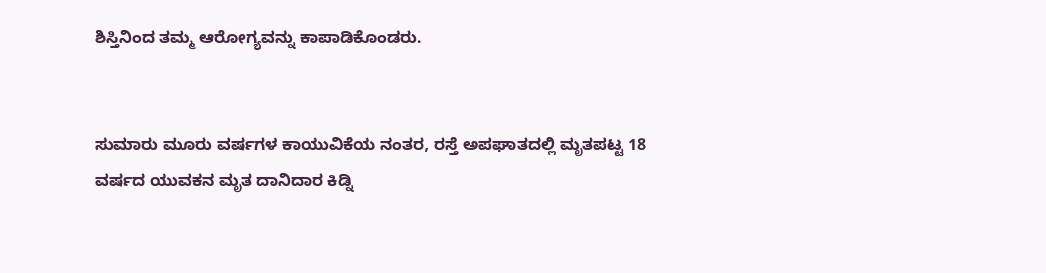ಶಿಸ್ತಿನಿಂದ ತಮ್ಮ ಆರೋಗ್ಯವನ್ನು ಕಾಪಾಡಿಕೊಂಡರು.


ಸುಮಾರು ಮೂರು ವರ್ಷಗಳ ಕಾಯುವಿಕೆಯ ನಂತರ, ರಸ್ತೆ ಅಪಘಾತದಲ್ಲಿ ಮೃತಪಟ್ಟ 18 ವರ್ಷದ ಯುವಕನ ಮೃತ ದಾನಿದಾರ ಕಿಡ್ನಿ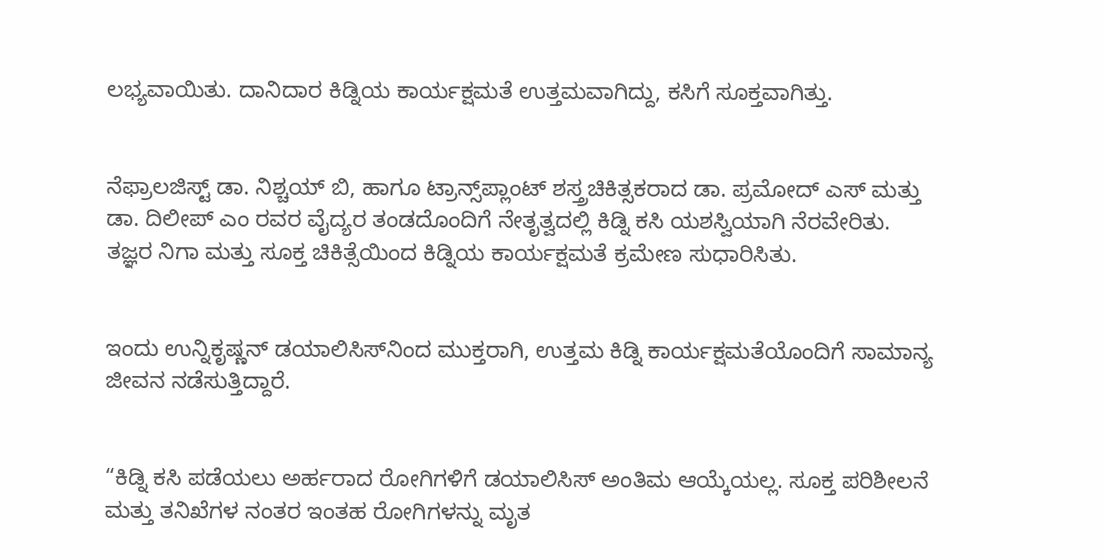ಲಭ್ಯವಾಯಿತು. ದಾನಿದಾರ ಕಿಡ್ನಿಯ ಕಾರ್ಯಕ್ಷಮತೆ ಉತ್ತಮವಾಗಿದ್ದು, ಕಸಿಗೆ ಸೂಕ್ತವಾಗಿತ್ತು.


ನೆಫ್ರಾಲಜಿಸ್ಟ್ ಡಾ. ನಿಶ್ಚಯ್ ಬಿ, ಹಾಗೂ ಟ್ರಾನ್ಸ್‌ಪ್ಲಾಂಟ್ ಶಸ್ತ್ರಚಿಕಿತ್ಸಕರಾದ ಡಾ. ಪ್ರಮೋದ್ ಎಸ್ ಮತ್ತು ಡಾ. ದಿಲೀಪ್ ಎಂ ರವರ ವೈದ್ಯರ ತಂಡದೊಂದಿಗೆ ನೇತೃತ್ವದಲ್ಲಿ ಕಿಡ್ನಿ ಕಸಿ ಯಶಸ್ವಿಯಾಗಿ ನೆರವೇರಿತು. ತಜ್ಞರ ನಿಗಾ ಮತ್ತು ಸೂಕ್ತ ಚಿಕಿತ್ಸೆಯಿಂದ ಕಿಡ್ನಿಯ ಕಾರ್ಯಕ್ಷಮತೆ ಕ್ರಮೇಣ ಸುಧಾರಿಸಿತು.


ಇಂದು ಉನ್ನಿಕೃಷ್ಣನ್ ಡಯಾಲಿಸಿಸ್‌ನಿಂದ ಮುಕ್ತರಾಗಿ, ಉತ್ತಮ ಕಿಡ್ನಿ ಕಾರ್ಯಕ್ಷಮತೆಯೊಂದಿಗೆ ಸಾಮಾನ್ಯ ಜೀವನ ನಡೆಸುತ್ತಿದ್ದಾರೆ.


“ಕಿಡ್ನಿ ಕಸಿ ಪಡೆಯಲು ಅರ್ಹರಾದ ರೋಗಿಗಳಿಗೆ ಡಯಾಲಿಸಿಸ್ ಅಂತಿಮ ಆಯ್ಕೆಯಲ್ಲ. ಸೂಕ್ತ ಪರಿಶೀಲನೆ ಮತ್ತು ತನಿಖೆಗಳ ನಂತರ ಇಂತಹ ರೋಗಿಗಳನ್ನು ಮೃತ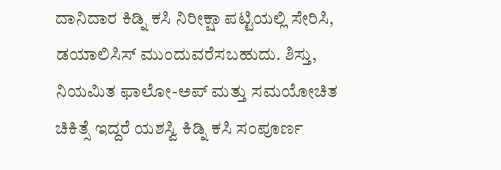ದಾನಿದಾರ ಕಿಡ್ನಿ ಕಸಿ ನಿರೀಕ್ಷಾ ಪಟ್ಟಿಯಲ್ಲಿ ಸೇರಿಸಿ, ಡಯಾಲಿಸಿಸ್ ಮುಂದುವರೆಸಬಹುದು. ಶಿಸ್ತು, ನಿಯಮಿತ ಫಾಲೋ-ಅಪ್ ಮತ್ತು ಸಮಯೋಚಿತ ಚಿಕಿತ್ಸೆ ಇದ್ದರೆ ಯಶಸ್ವಿ ಕಿಡ್ನಿ ಕಸಿ ಸಂಪೂರ್ಣ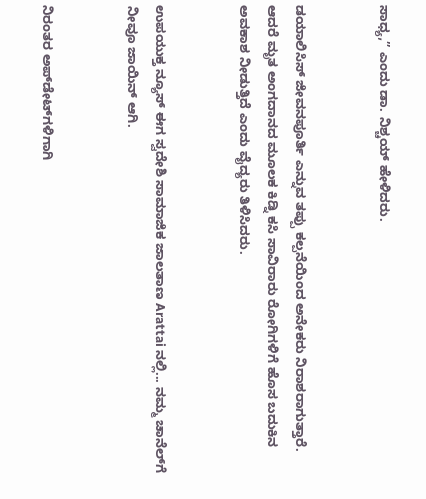ಸಾಧ್ಯ,” ಎಂದು ಡಾ. ನಿಶ್ಚಯ್ ಹೇಳಿದರು.


ಡಯಾಲಿಸಿಸ್ ಜೀವನಪೂರ್ತಿ ಎನ್ನುವ ತಪ್ಪು ಕಲ್ಪನೆಯಿಂದ ಅನೇಕರು ನಿರಾಶರಾಗುತ್ತಾರೆ. ಆದರೆ ಮೃತ ಅಂಗದಾನದ ಮೂಲಕ ಕಿಡ್ನಿ ಕಸಿ ಸಾವಿರಾರು ರೋಗಿಗಳಿಗೆ ಹೊಸ ಬದುಕಿನ ಅವಕಾಶ ನೀಡುತ್ತಿದೆ ಎಂದು ವೈದ್ಯರು ತಿಳಿಸಿದರು.


ಉಪಯುಕ್ತ ನ್ಯೂಸ್ ಈಗ ಸ್ವದೇಶಿ ಸಾಮಾಜಿಕ ಜಾಲತಾಣ Arattai ನಲ್ಲಿ... ನಮ್ಮ ಚಾನೆಲ್‌ಗೆ ನೀವೂ ಜಾಯಿನ್ ಆಗಿ.


ನಿರಂತರ ಅಪ್‌ಡೇಟ್‌ಗಳಿಗಾಗಿ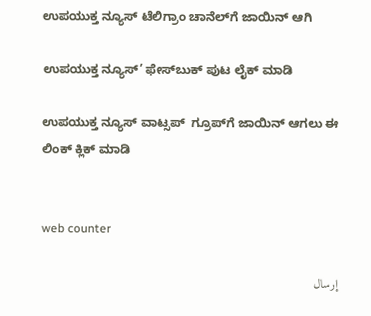ಉಪಯುಕ್ತ ನ್ಯೂಸ್‌ ಟೆಲಿಗ್ರಾಂ ಚಾನೆಲ್‌ಗೆ ಜಾಯಿನ್‌ ಆಗಿ

ಉಪಯುಕ್ತ ನ್ಯೂಸ್‌’ ಫೇಸ್‌ಬುಕ್ ಪುಟ ಲೈಕ್ ಮಾಡಿ

ಉಪಯುಕ್ತ ನ್ಯೂಸ್‌ ವಾಟ್ಸಪ್‌  ಗ್ರೂಪ್‌ಗೆ ಜಾಯಿನ್ ಆಗಲು ಈ ಲಿಂಕ್ ಕ್ಲಿಕ್ ಮಾಡಿ


web counter

إرسال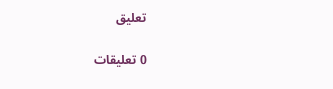تعليق

0 تعليقات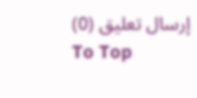إرسال تعليق (0)
To Top